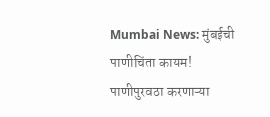Mumbai News: मुंबईची पाणीचिंता कायम! पाणीपुरवठा करणाऱ्या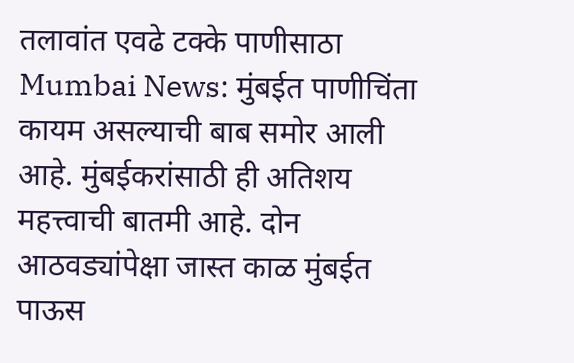तलावांत एवढे टक्के पाणीसाठा
Mumbai News: मुंबईत पाणीचिंता कायम असल्याची बाब समोर आली आहे. मुंबईकरांसाठी ही अतिशय महत्त्वाची बातमी आहे. दोन आठवड्यांपेक्षा जास्त काळ मुंबईत पाऊस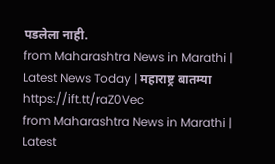पडलेला नाही.
from Maharashtra News in Marathi | Latest News Today | महाराष्ट्र बातम्या https://ift.tt/raZ0Vec
from Maharashtra News in Marathi | Latest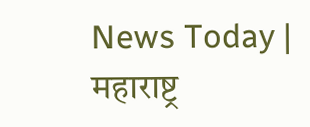News Today | महाराष्ट्र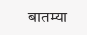बातम्या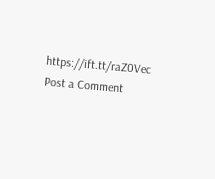https://ift.tt/raZ0Vec
Post a Comment